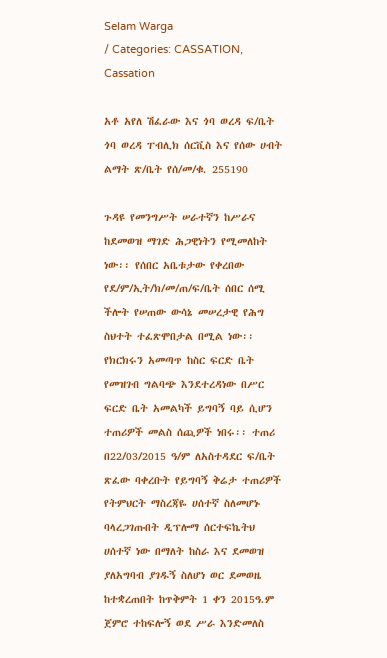Selam Warga
/ Categories: CASSATION, Cassation

አቶ አየለ ሽፈራው እና ጎባ ወረዳ ፍ/ቤት ጎባ ወረዳ ፐብሊክ ሰርቪስ እና የሰው ሀብት ልማት ጽ/ቤት የሰ/መ/ቁ. 255190

ጉዳዩ የመንግሥት ሠራተኛን ከሥራና ከደመወዝ ማገድ ሕጋዊነትን የሚመለከት ነው፡፡ የሰበር አቤቱታው የቀረበው የደ/ም/ኢት/ክ/መ/ጠ/ፍ/ቤት ሰበር ሰሚ ችሎት የሠጠው ውሳኔ መሠረታዊ የሕግ ስህተት ተፈጽሞበታል በሚል ነው፡፡ የክርክሩን አመጣጥ ከስር ፍርድ ቤት የመዝገብ ግልባጭ እንደተረዳነው በሥር ፍርድ ቤት አመልካች ይግባኝ ባይ ሲሆን ተጠሪዎች መልስ ሰጪዎች ነበሩ፡፡ ተጠሪ በ22/03/2015 ዓ/ም ለአስተዳደር ፍ/ቤት ጽፈው ባቀረቡት የይግባኝ ቅሬታ ተጠሪዎች የትምህርት ማስረጃዬ ሀሰተኛ ስለመሆኑ ባላረጋገጡበት ዲፕሎማ ሰርተፍኬትህ ሀሰተኛ ነው በማለት ከስራ እና ደመወዝ ያለአግባብ ያገዱኝ ስለሆነ ወር ደመወዜ ከተቋረጠበት ከጥቅምት 1 ቀን 2015ዓ.ም ጀምሮ ተከፍሎኝ ወደ ሥራ እንድመለስ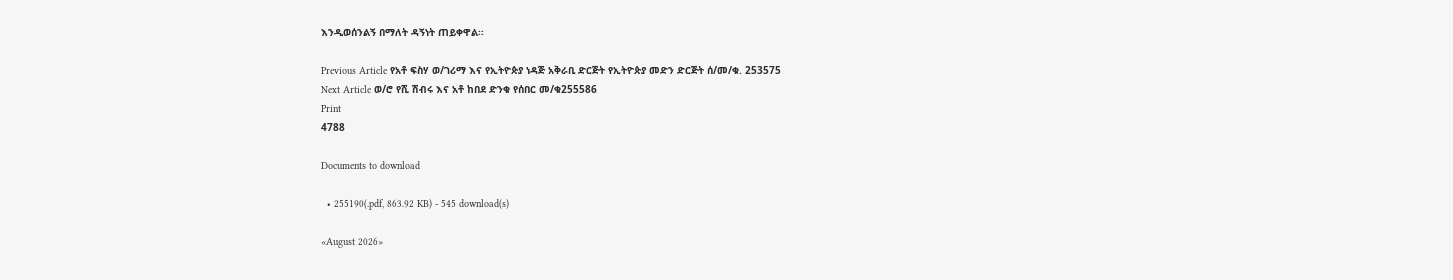እንዲወሰንልኝ በማለት ዳኝነት ጠይቀዋል፡፡

Previous Article የአቶ ፍስሃ ወ/ገሪማ እና የኢትዮጵያ ነዳጅ አቅራቢ ድርጅት የኢትዮጵያ መድን ድርጅት ሰ/መ/ቁ. 253575
Next Article ወ/ሮ የሺ ሽብሩ እና አቶ ከበደ ድንቁ የሰበር መ/ቁ255586
Print
4788

Documents to download

  • 255190(.pdf, 863.92 KB) - 545 download(s)

«August 2026»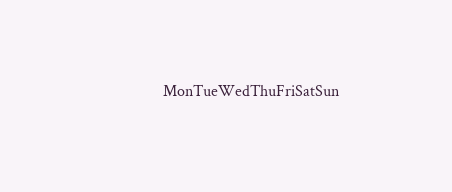MonTueWedThuFriSatSun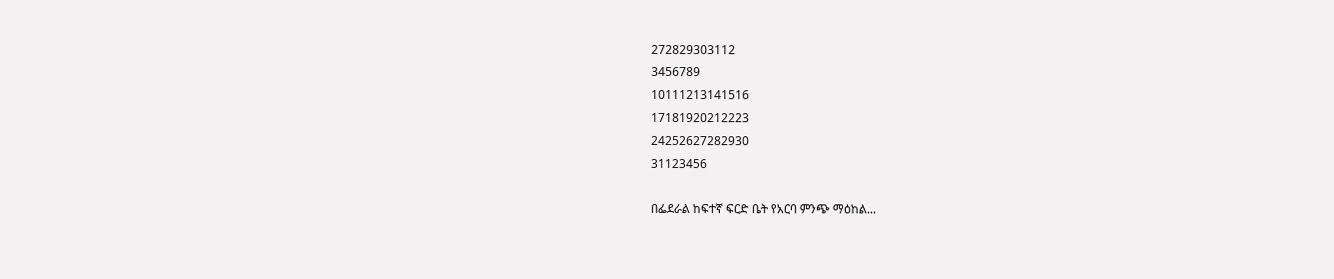272829303112
3456789
10111213141516
17181920212223
24252627282930
31123456

በፌደራል ከፍተኛ ፍርድ ቤት የአርባ ምንጭ ማዕከል...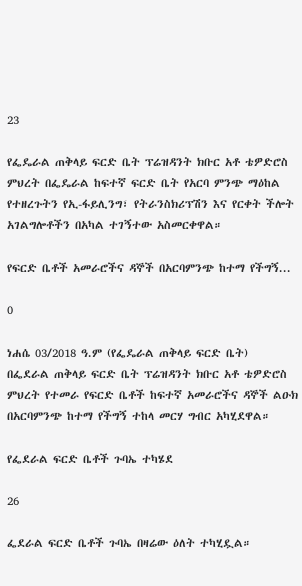23

የፌዴራል ጠቅላይ ፍርድ ቤት ፕሬዝዳንት ክቡር አቶ ቴዎድሮስ ምህረት በፌዴራል ከፍተኛ ፍርድ ቤት የአርባ ምንጭ ማዕከል የተዘረጉትን የኢ-ፋይሊንግ፣ የትራንስክሪፕሽን እና የርቀት ችሎት አገልግሎቶችን በአካል ተገኝተው አስመርቀዋል።

የፍርድ ቤቶች አመራሮችና ዳኞች በአርባምንጭ ከተማ የችግኝ...

0

ነሐሴ 03/2018 ዓ.ም (የፌዴራል ጠቅላይ ፍርድ ቤት)
በፌደራል ጠቅላይ ፍርድ ቤት ፕሬዝዳንት ክቡር አቶ ቴዎድሮስ ምህረት የተመራ የፍርድ ቤቶች ከፍተኛ አመራሮችና ዳኞች ልዑክ በአርባምንጭ ከተማ የችግኝ ተከላ መርሃ ግብር አካሂደዋል።

የፌደራል ፍርድ ቤቶች ጉባኤ ተካሄደ

26

ፌደራል ፍርድ ቤቶች ጉባኤ በዛሬው ዕለት ተካሂዷል።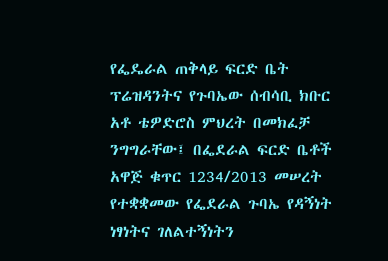የፌዴራል ጠቅላይ ፍርድ ቤት ፕሬዝዳንትና የጉባኤው ሰብሳቢ ክቡር አቶ ቴዎድሮስ ምህረት በመክፈቻ ንግግራቸው፤ በፌደራል ፍርድ ቤቶች አዋጅ ቁጥር 1234/2013 መሠረት የተቋቋመው የፌደራል ጉባኤ የዳኝነት ነፃነትና ገለልተኝነትን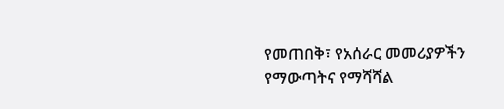የመጠበቅ፣ የአሰራር መመሪያዎችን የማውጣትና የማሻሻል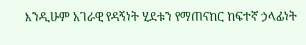እንዲሁም አገራዊ የዳኝነት ሂደቱን የማጠናከር ከፍተኛ ኃላፊነት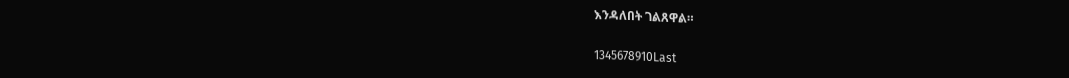እንዳለበት ገልጸዋል።

1345678910Last